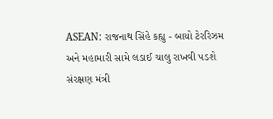ASEAN: રાજનાથ સિંહે કહ્યુ - બાયો ટેરરિઝમ અને મહામારી સામે લડાઈ ચાલુ રાખવી પડશે
સંરક્ષણ મંત્રી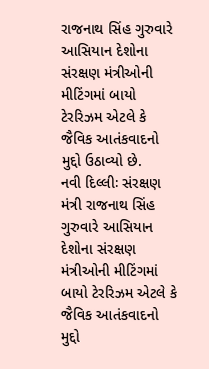રાજનાથ સિંહ ગુરુવારે આસિયાન દેશોના સંરક્ષણ મંત્રીઓની મીટિંગમાં બાયો ટેરરિઝમ એટલે કે જૈવિક આતંકવાદનો મુદ્દો ઉઠાવ્યો છે.
નવી દિલ્લીઃ સંરક્ષણ મંત્રી રાજનાથ સિંહ ગુરુવારે આસિયાન દેશોના સંરક્ષણ મંત્રીઓની મીટિંગમાં બાયો ટેરરિઝમ એટલે કે જૈવિક આતંકવાદનો મુદ્દો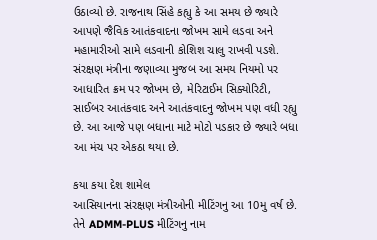ઉઠાવ્યો છે. રાજનાથ સિંહે કહ્યુ કે આ સમય છે જ્યારે આપણે જૈવિક આતંકવાદના જોખમ સામે લડવા અને મહામારીઓ સામે લડવાની કોશિશ ચાલુ રાખવી પડશે. સંરક્ષણ મંત્રીના જણાવ્યા મુજબ આ સમય નિયમો પર આધારિત ક્રમ પર જોખમ છે, મેરિટાઈમ સિક્યોરિટી, સાઈબર આતંકવાદ અને આતંકવાદનુ જોખમ પણ વધી રહ્યુ છે. આ આજે પણ બધાના માટે મોટો પડકાર છે જ્યારે બધા આ મંચ પર એકઠા થયા છે.

કયા કયા દેશ શામેલ
આસિયાનના સંરક્ષણ મંત્રીઓની મીટિંગનુ આ 10મુ વર્ષ છે. તેને ADMM-PLUS મીટિંગનુ નામ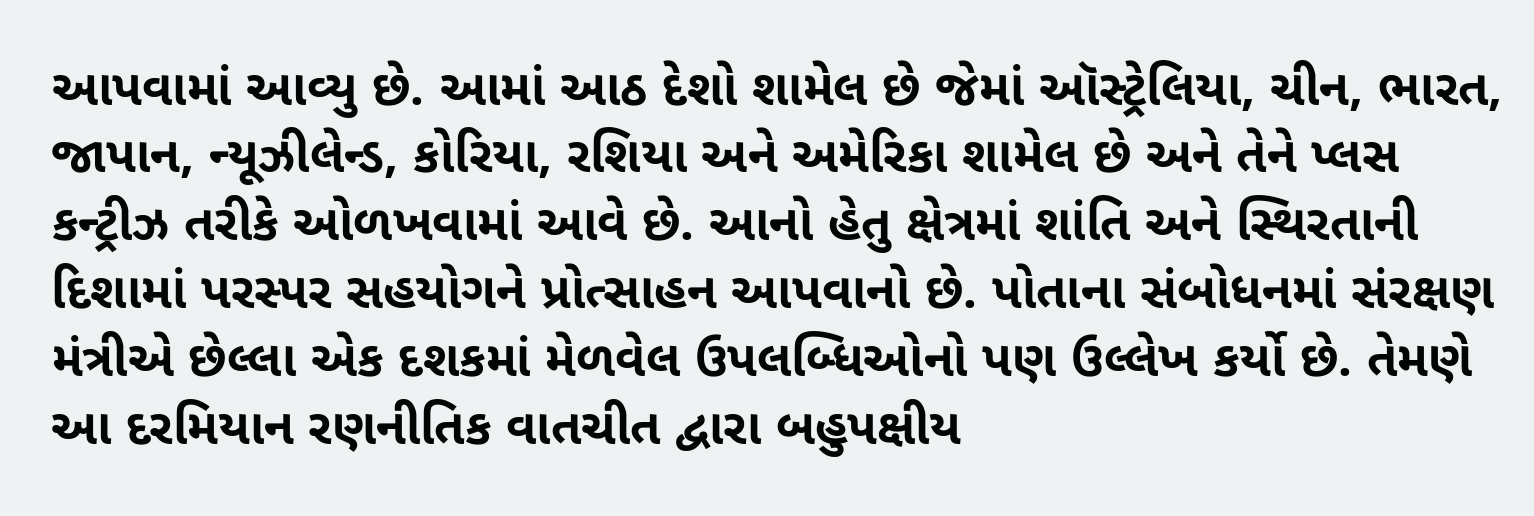આપવામાં આવ્યુ છે. આમાં આઠ દેશો શામેલ છે જેમાં ઑસ્ટ્રેલિયા, ચીન, ભારત, જાપાન, ન્યૂઝીલેન્ડ, કોરિયા, રશિયા અને અમેરિકા શામેલ છે અને તેને પ્લસ કન્ટ્રીઝ તરીકે ઓળખવામાં આવે છે. આનો હેતુ ક્ષેત્રમાં શાંતિ અને સ્થિરતાની દિશામાં પરસ્પર સહયોગને પ્રોત્સાહન આપવાનો છે. પોતાના સંબોધનમાં સંરક્ષણ મંત્રીએ છેલ્લા એક દશકમાં મેળવેલ ઉપલબ્ધિઓનો પણ ઉલ્લેખ કર્યો છે. તેમણે આ દરમિયાન રણનીતિક વાતચીત દ્વારા બહુપક્ષીય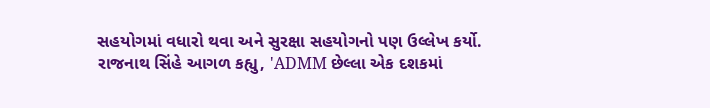સહયોગમાં વધારો થવા અને સુરક્ષા સહયોગનો પણ ઉલ્લેખ કર્યો.
રાજનાથ સિંહે આગળ કહ્યુ, 'ADMM છેલ્લા એક દશકમાં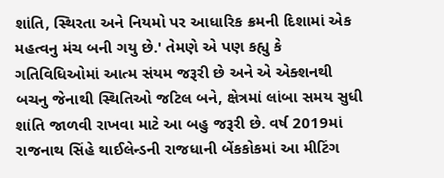શાંતિ, સ્થિરતા અને નિયમો પર આધારિક ક્રમની દિશામાં એક મહત્વનુ મંચ બની ગયુ છે.' તેમણે એ પણ કહ્યુ કે ગતિવિધિઓમાં આત્મ સંયમ જરૂરી છે અને એ એક્શનથી બચનુ જેનાથી સ્થિતિઓ જટિલ બને, ક્ષેત્રમાં લાંબા સમય સુધી શાંતિ જાળવી રાખવા માટે આ બહુ જરૂરી છે. વર્ષ 2019માં રાજનાથ સિંહે થાઈલેન્ડની રાજધાની બેંકકોકમાં આ મીટિંગ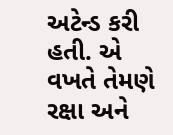અટેન્ડ કરી હતી. એ વખતે તેમણે રક્ષા અને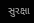સુરક્ષા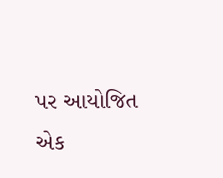પર આયોજિત એક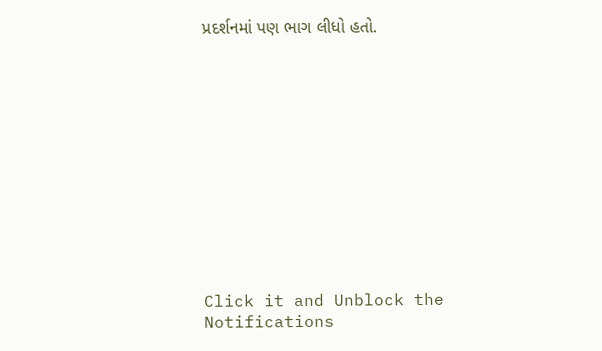પ્રદર્શનમાં પણ ભાગ લીધો હતો.












Click it and Unblock the Notifications